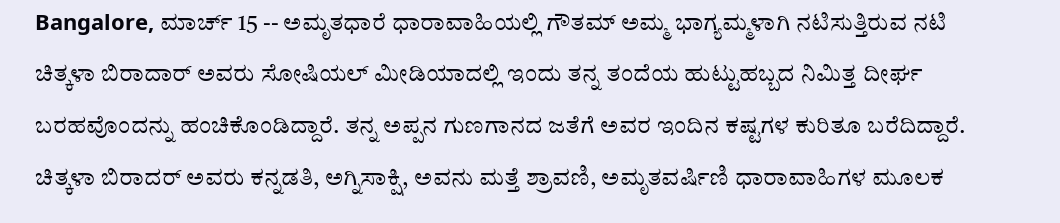Bangalore, ಮಾರ್ಚ್ 15 -- ಅಮೃತಧಾರೆ ಧಾರಾವಾಹಿಯಲ್ಲಿ ಗೌತಮ್ ಅಮ್ಮ ಭಾಗ್ಯಮ್ಮಳಾಗಿ ನಟಿಸುತ್ತಿರುವ ನಟಿ ಚಿತ್ಕಳಾ ಬಿರಾದಾರ್ ಅವರು ಸೋಷಿಯಲ್ ಮೀಡಿಯಾದಲ್ಲಿ ಇಂದು ತನ್ನ ತಂದೆಯ ಹುಟ್ಟುಹಬ್ಬದ ನಿಮಿತ್ತ ದೀರ್ಘ ಬರಹವೊಂದನ್ನು ಹಂಚಿಕೊಂಡಿದ್ದಾರೆ. ತನ್ನ ಅಪ್ಪನ ಗುಣಗಾನದ ಜತೆಗೆ ಅವರ ಇಂದಿನ ಕಷ್ಟಗಳ ಕುರಿತೂ ಬರೆದಿದ್ದಾರೆ. ಚಿತ್ಕಳಾ ಬಿರಾದರ್ ಅವರು ಕನ್ನಡತಿ, ಅಗ್ನಿಸಾಕ್ಷಿ, ಅವನು ಮತ್ತೆ ಶ್ರಾವಣಿ, ಅಮೃತವರ್ಷಿಣಿ ಧಾರಾವಾಹಿಗಳ ಮೂಲಕ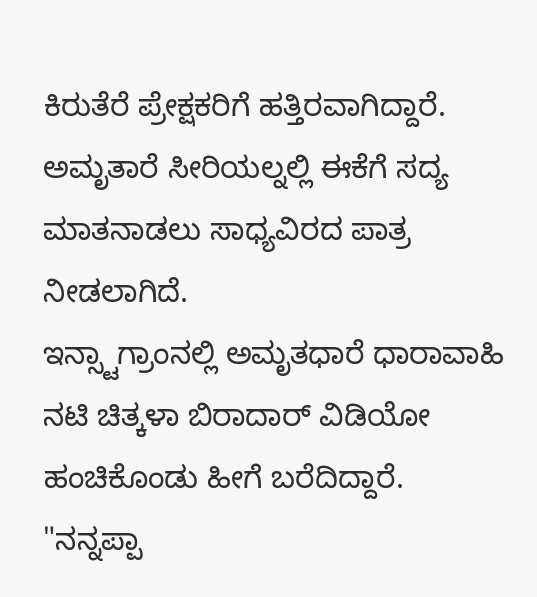ಕಿರುತೆರೆ ಪ್ರೇಕ್ಷಕರಿಗೆ ಹತ್ತಿರವಾಗಿದ್ದಾರೆ. ಅಮೃತಾರೆ ಸೀರಿಯಲ್ನಲ್ಲಿ ಈಕೆಗೆ ಸದ್ಯ ಮಾತನಾಡಲು ಸಾಧ್ಯವಿರದ ಪಾತ್ರ ನೀಡಲಾಗಿದೆ.
ಇನ್ಸ್ಟಾಗ್ರಾಂನಲ್ಲಿ ಅಮೃತಧಾರೆ ಧಾರಾವಾಹಿ ನಟಿ ಚಿತ್ಕಳಾ ಬಿರಾದಾರ್ ವಿಡಿಯೋ ಹಂಚಿಕೊಂಡು ಹೀಗೆ ಬರೆದಿದ್ದಾರೆ. "ನನ್ನಪ್ಪಾ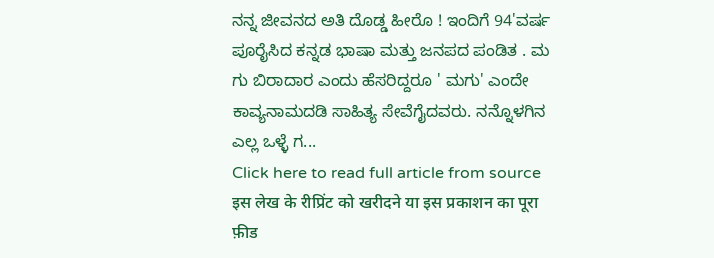ನನ್ನ ಜೀವನದ ಅತಿ ದೊಡ್ಡ ಹೀರೊ ! ಇಂದಿಗೆ 94'ವರ್ಷ ಪೂರೈಸಿದ ಕನ್ನಡ ಭಾಷಾ ಮತ್ತು ಜನಪದ ಪಂಡಿತ . ಮ ಗು ಬಿರಾದಾರ ಎಂದು ಹೆಸರಿದ್ದರೂ ' ಮಗು' ಎಂದೇ ಕಾವ್ಯನಾಮದಡಿ ಸಾಹಿತ್ಯ ಸೇವೆಗೈದವರು. ನನ್ನೊಳಗಿನ ಎಲ್ಲ ಒಳ್ಳೆ ಗ...
Click here to read full article from source
इस लेख के रीप्रिंट को खरीदने या इस प्रकाशन का पूरा फ़ीड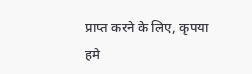प्राप्त करने के लिए, कृपया
हमे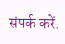संपर्क करें.